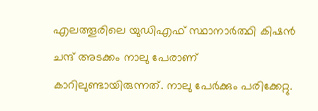എലത്തൂരിലെ യുഡിഎഫ് സ്ഥാനാര്‍ത്ഥി കിഷന്‍ ചന്ദ് അടക്കം നാലു പേരാണ് കാറിലുണ്ടായിരുന്നത്. നാലു പേര്‍ക്കും പരിക്കേറ്റു.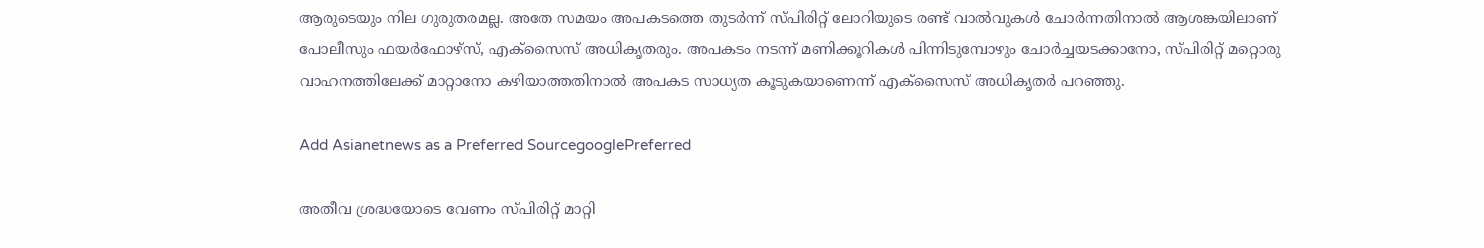ആരുടെയും നില ഗുരുതരമല്ല. അതേ സമയം അപകടത്തെ തുടര്‍ന്ന് സ്‌പിരിറ്റ് ലോറിയുടെ രണ്ട് വാല്‍വുകള്‍ ചോര്‍ന്നതിനാല്‍ ആശങ്കയിലാണ് പോലീസും ഫയര്‍ഫോഴ്‌സ്, എക്‌സൈസ് അധികൃതരും. അപകടം നടന്ന് മണിക്കൂറികള്‍ പിന്നിടുമ്പോഴും ചോര്‍ച്ചയടക്കാനോ, സ്‌പിരിറ്റ് മറ്റൊരു വാഹനത്തിലേക്ക് മാറ്റാനോ കഴിയാത്തതിനാല്‍ അപകട സാധ്യത കൂടുകയാണെന്ന് എക്‌സൈസ് അധികൃതര്‍ പറഞ്ഞു.

Add Asianetnews as a Preferred SourcegooglePreferred

അതീവ ശ്രദ്ധയോടെ വേണം സ്‌പിരിറ്റ് മാറ്റി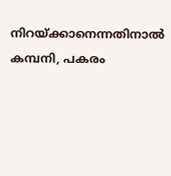നിറയ്ക്കാനെന്നതിനാല്‍ കമ്പനി, പകരം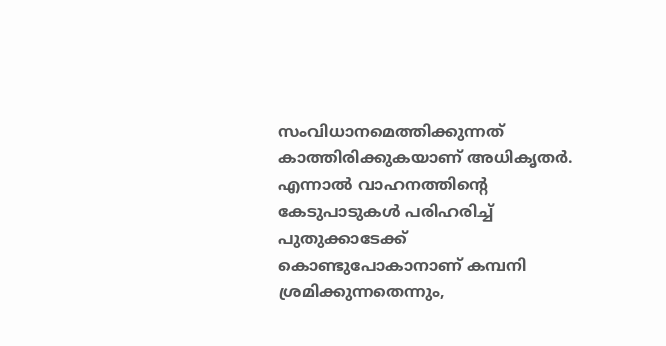സംവിധാനമെത്തിക്കുന്നത് കാത്തിരിക്കുകയാണ് അധികൃതര്‍. എന്നാല്‍ വാഹനത്തിന്‍റെ കേടുപാടുകള്‍ പരിഹരിച്ച് പുതുക്കാടേക്ക് കൊണ്ടുപോകാനാണ് കമ്പനി ശ്രമിക്കുന്നതെന്നും,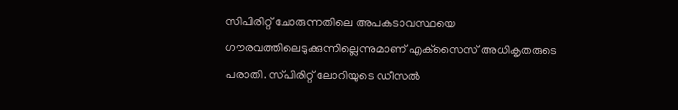സിപിരിറ്റ് ചോരുന്നതിലെ അപകടാവസ്ഥയെ ഗൗരവത്തിലെടുക്കുന്നില്ലെന്നുമാണ് എക്‌സൈസ് അധികൃതരുടെ പരാതി. സ്‌പിരിറ്റ് ലോറിയുടെ ഡീസല്‍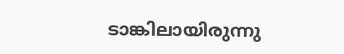ടാങ്കിലായിരുന്നു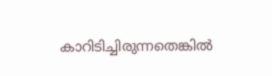കാറിടിച്ചിരുന്നതെങ്കില്‍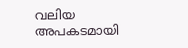വലിയ അപകടമായി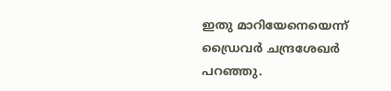ഇതു മാറിയേനെയെന്ന് ഡ്രൈവര്‍ ചന്ദ്രശേഖര്‍ പറഞ്ഞു.